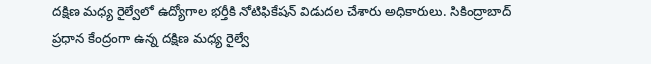దక్షిణ మధ్య రైల్వేలో ఉద్యోగాల భర్తీకి నోటిఫికేషన్ విడుదల చేశారు అధికారులు. సికింద్రాబాద్ ప్రధాన కేంద్రంగా ఉన్న దక్షిణ మధ్య రైల్వే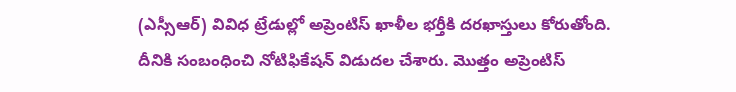(ఎస్సీఆర్) వివిధ ట్రేడుల్లో అప్రెంటిస్ ఖాళీల భర్తీకి దరఖాస్తులు కోరుతోంది. దీనికి సంబంధించి నోటిఫికేషన్ విడుదల చేశారు. మొత్తం అప్రెంటిస్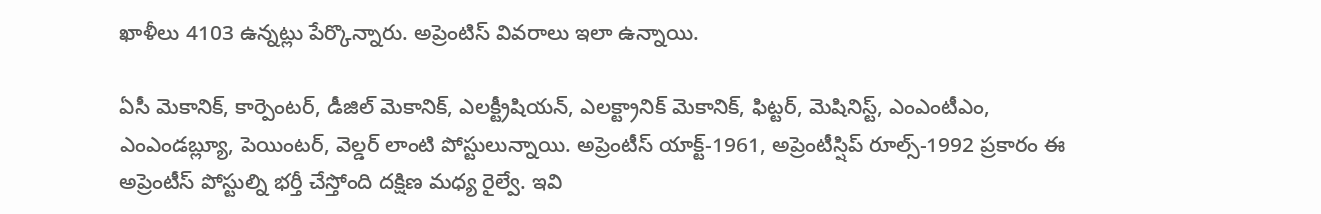ఖాళీలు 4103 ఉన్నట్లు పేర్కొన్నారు. అప్రెంటిస్ వివరాలు ఇలా ఉన్నాయి.

ఏసీ మెకానిక్, కార్పెంటర్, డీజిల్ మెకానిక్, ఎలక్ట్రీషియన్, ఎలక్ట్రానిక్ మెకానిక్, ఫిట్టర్, మెషినిస్ట్, ఎంఎంటీఎం, ఎంఎండబ్ల్యూ, పెయింటర్, వెల్డర్ లాంటి పోస్టులున్నాయి. అప్రెంటీస్ యాక్ట్-1961, అప్రెంటీస్షిప్ రూల్స్-1992 ప్రకారం ఈ అప్రెంటీస్ పోస్టుల్ని భర్తీ చేస్తోంది దక్షిణ మధ్య రైల్వే. ఇవి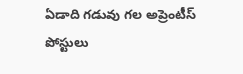ఏడాది గడువు గల అప్రెంటీస్ పోస్టులు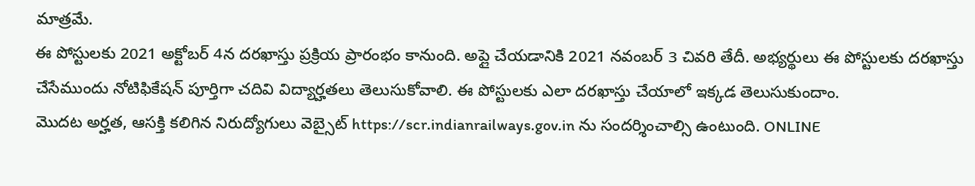మాత్రమే.
ఈ పోస్టులకు 2021 అక్టోబర్ 4న దరఖాస్తు ప్రక్రియ ప్రారంభం కానుంది. అప్లై చేయడానికి 2021 నవంబర్ 3 చివరి తేదీ. అభ్యర్థులు ఈ పోస్టులకు దరఖాస్తు చేసేముందు నోటిఫికేషన్ పూర్తిగా చదివి విద్యార్హతలు తెలుసుకోవాలి. ఈ పోస్టులకు ఎలా దరఖాస్తు చేయాలో ఇక్కడ తెలుసుకుందాం.
మొదట అర్హత, ఆసక్తి కలిగిన నిరుద్యోగులు వెబ్సైట్ https://scr.indianrailways.gov.in ను సందర్శించాల్సి ఉంటుంది. ONLINE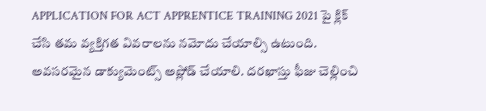APPLICATION FOR ACT APPRENTICE TRAINING 2021 పై క్లిక్ చేసి తమ వ్యక్తిగత వివరాలను నమోదు చేయాల్సి ఉటుంది. అవసరమైన డాక్యుమెంట్స్ అప్లోడ్ చేయాలి. దరఖాస్తు ఫీజు చెల్లించి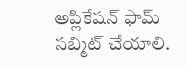అప్లికేషన్ ఫామ్ సబ్మిట్ చేయాలి.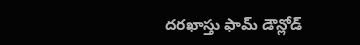దరఖాస్తు ఫామ్ డౌన్లోడ్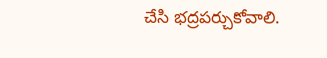చేసి భద్రపర్చుకోవాలి.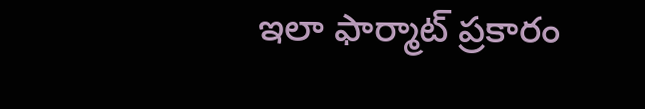ఇలా ఫార్మాట్ ప్రకారం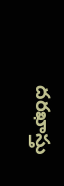దరఖాస్తు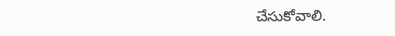చేసుకోవాలి.